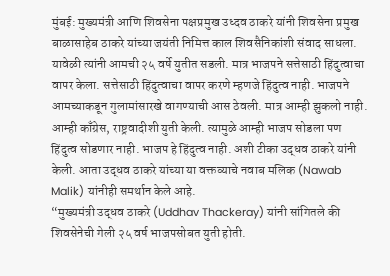मुंबई: मुख्यमंत्री आणि शिवसेना पक्षप्रमुख उध्दव ठाकरे यांनी शिवसेना प्रमुख बाळासाहेब ठाकरे यांच्या जयंती निमित्त काल शिवसैनिकांशी संवाद साधला. यावेळी त्यांनी आमची २५ वर्षे युतीत सडली. मात्र भाजपने सत्तेसाठी हिंदुत्वाचा वापर केला. सत्तेसाठी हिंदुत्वाचा वापर करणे म्हणजे हिंदुत्व नाही. भाजपने आमच्याकडून गुलामांसारखे वागण्याची आस ठेवली. मात्र आम्ही झुकलो नाही. आम्ही काँग्रेस, राष्ट्रवादीशी युती केली. त्यामुळे आम्ही भाजप सोडला पण हिंदुत्व सोडणार नाही. भाजप हे हिंदुत्व नाही. अशी टीका उद्धव ठाकरे यांनी केली. आता उद्धव ठाकरे यांच्या या वक्तव्याचे नवाब मलिक (Nawab Malik) यांनीही समर्थान केले आहे.
“मुख्यमंत्री उद्धव ठाकरे (Uddhav Thackeray) यांनी सांगितले की शिवसेनेची गेली २५ वर्ष भाजपसोबत युती होती.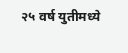२५ वर्ष युतीमध्ये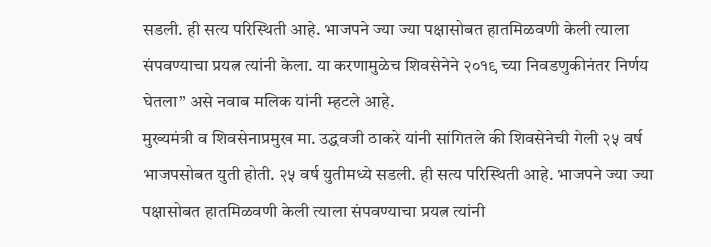सडली. ही सत्य परिस्थिती आहे. भाजपने ज्या ज्या पक्षासोबत हातमिळवणी केली त्याला संपवण्याचा प्रयत्न त्यांनी केला. या करणामुळेच शिवसेनेने २०१९ च्या निवडणुकीनंतर निर्णय घेतला” असे नवाब मलिक यांनी म्हटले आहे.
मुख्यमंत्री व शिवसेनाप्रमुख मा. उद्धवजी ठाकरे यांनी सांगितले की शिवसेनेची गेली २५ वर्ष भाजपसोबत युती होती. २५ वर्ष युतीमध्ये सडली. ही सत्य परिस्थिती आहे. भाजपने ज्या ज्या पक्षासोबत हातमिळवणी केली त्याला संपवण्याचा प्रयत्न त्यांनी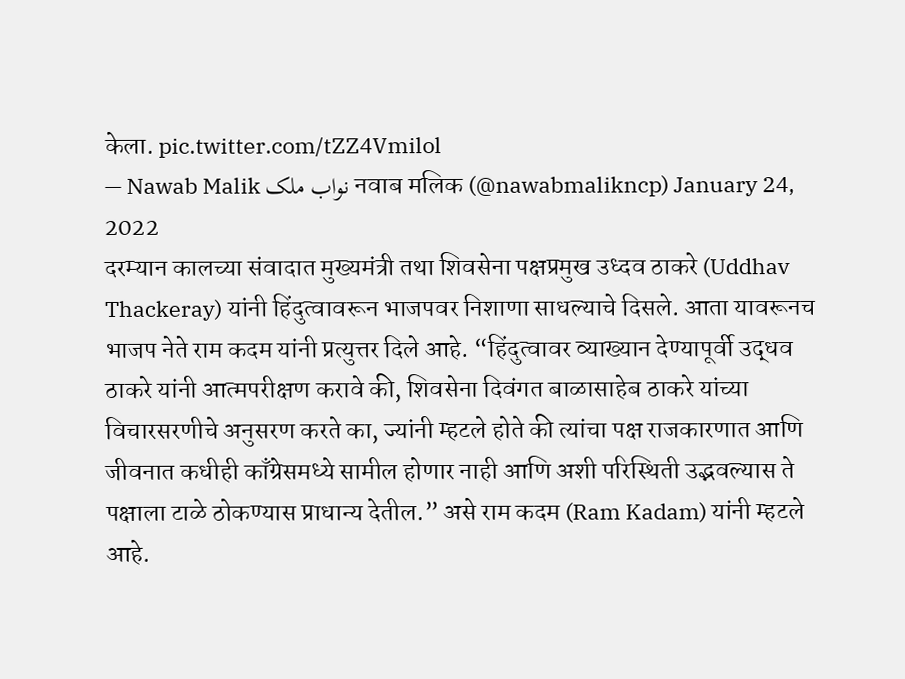केला. pic.twitter.com/tZZ4Vmilol
— Nawab Malik نواب ملک नवाब मलिक (@nawabmalikncp) January 24, 2022
दरम्यान कालच्या संवादात मुख्यमंत्री तथा शिवसेना पक्षप्रमुख उध्दव ठाकरे (Uddhav Thackeray) यांनी हिंदुत्वावरून भाजपवर निशाणा साधल्याचे दिसले. आता यावरूनच भाजप नेते राम कदम यांनी प्रत्युत्तर दिले आहे. “हिंदुत्वावर व्याख्यान देण्यापूर्वी उद्धव ठाकरे यांनी आत्मपरीक्षण करावे की, शिवसेना दिवंगत बाळासाहेब ठाकरे यांच्या विचारसरणीचे अनुसरण करते का, ज्यांनी म्हटले होते की त्यांचा पक्ष राजकारणात आणि जीवनात कधीही काँग्रेसमध्ये सामील होणार नाही आणि अशी परिस्थिती उद्भवल्यास ते पक्षाला टाळे ठोकण्यास प्राधान्य देतील.” असे राम कदम (Ram Kadam) यांनी म्हटले आहे.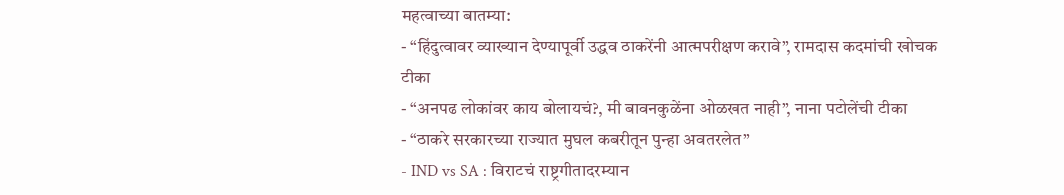महत्वाच्या बातम्या:
- “हिंदुत्वावर व्याख्यान देण्यापूर्वी उद्धव ठाकरेंनी आत्मपरीक्षण करावे”, रामदास कदमांची खोचक टीका
- “अनपढ लोकांवर काय बोलायचं?, मी बावनकुळेंना ओळखत नाही”, नाना पटोलेंची टीका
- “ठाकरे सरकारच्या राज्यात मुघल कबरीतून पुन्हा अवतरलेत”
- IND vs SA : विराटचं राष्ट्रगीतादरम्यान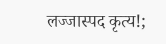लज्जास्पद कृत्य!;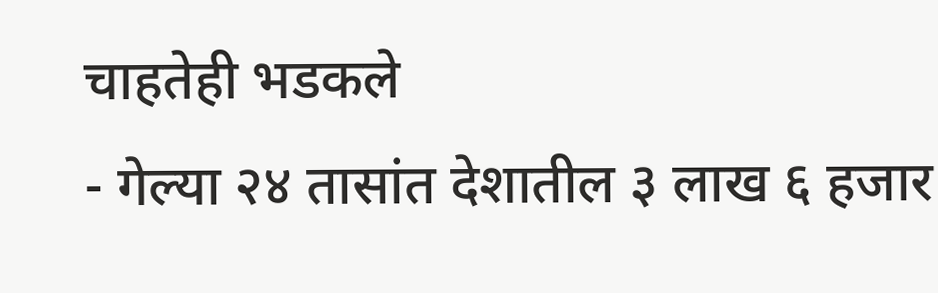चाहतेही भडकले
- गेल्या २४ तासांत देशातील ३ लाख ६ हजार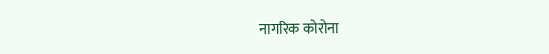नागरिक कोरोना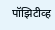पॉझिटीव्ह